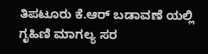ತಿಪಟೂರು ಕೆ.ಆರ್ ಬಡಾವಣೆ ಯಲ್ಲಿ ಗೃಹಿಣಿ ಮಾಗಲ್ಯ ಸರ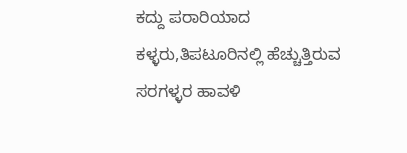ಕದ್ದು ಪರಾರಿಯಾದ ಕಳ್ಳರು,ತಿಪಟೂರಿನಲ್ಲಿ ಹೆಚ್ಚುತ್ತಿರುವ ಸರಗಳ್ಳರ ಹಾವಳಿ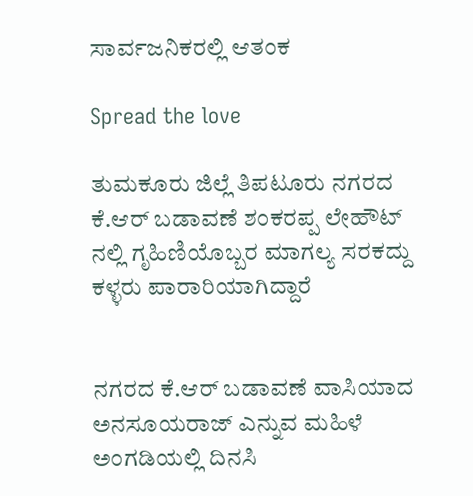ಸಾರ್ವಜನಿಕರಲ್ಲಿ ಆತಂಕ

Spread the love

ತುಮಕೂರು ಜಿಲ್ಲೆ ತಿಪಟೂರು ನಗರದ ಕೆ.ಆರ್ ಬಡಾವಣೆ ಶಂಕರಪ್ಪ ಲೇಹೌಟ್ ನಲ್ಲಿ ಗೃಹಿಣಿಯೊಬ್ಬರ ಮಾಗಲ್ಯ ಸರಕದ್ದು ಕಳ್ಳರು ಪಾರಾರಿಯಾಗಿದ್ದಾರೆ


ನಗರದ ಕೆ.ಆರ್ ಬಡಾವಣೆ ವಾಸಿಯಾದ ಅನಸೂಯರಾಜ್ ಎನ್ನುವ ಮಹಿಳೆ ಅಂಗಡಿಯಲ್ಲಿ ದಿನಸಿ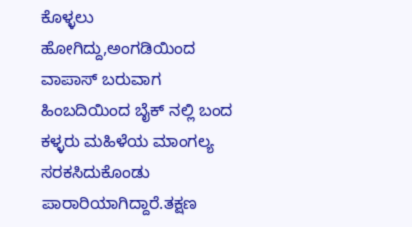ಕೊಳ್ಳಲು ಹೋಗಿದ್ದು,ಅಂಗಡಿಯಿಂದ ವಾಪಾಸ್ ಬರುವಾಗ ಹಿಂಬದಿಯಿಂದ ಬೈಕ್ ನಲ್ಲಿ ಬಂದ ಕಳ್ಳರು ಮಹಿಳೆಯ ಮಾಂಗಲ್ಯ ಸರಕಸಿದುಕೊಂಡು ಪಾರಾರಿಯಾಗಿದ್ದಾರೆ.ತಕ್ಷಣ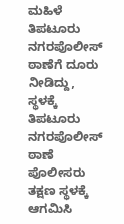ಮಹಿಳೆ ತಿಪಟೂರು ನಗರಪೊಲೀಸ್ ಠಾಣೆಗೆ ದೂರು ನೀಡಿದ್ದು, ಸ್ಥಳಕ್ಕೆ ತಿಪಟೂರು ನಗರಪೊಲೀಸ್ ಠಾಣೆ ಪೊಲೀಸರು ತಕ್ಷಣ ಸ್ಥಳಕ್ಕೆ ಆಗಮಿಸಿ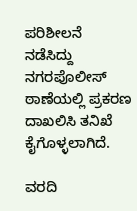ಪರಿಶೀಲನೆ ನಡೆಸಿದ್ದು ನಗರಪೊಲೀಸ್ ಠಾಣೆಯಲ್ಲಿ ಪ್ರಕರಣ ದಾಖಲಿಸಿ ತನಿಖೆ ಕೈಗೊಳ್ಳಲಾಗಿದೆ.

ವರದಿ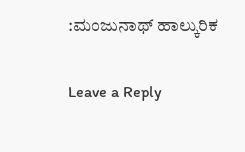:ಮಂಜುನಾಥ್ ಹಾಲ್ಕುರಿಕ

Leave a Reply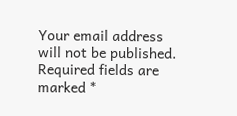Your email address will not be published. Required fields are marked *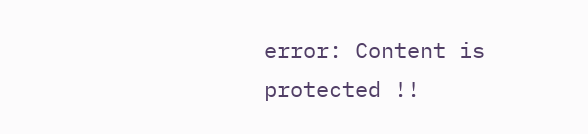error: Content is protected !!